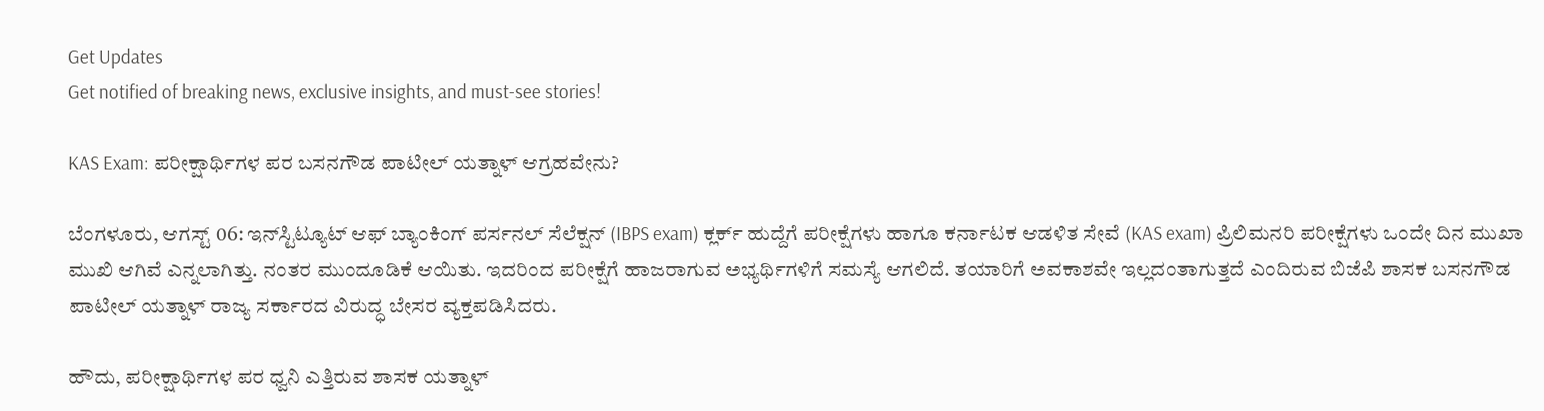Get Updates
Get notified of breaking news, exclusive insights, and must-see stories!

KAS Exam: ಪರೀಕ್ಷಾರ್ಥಿಗಳ ಪರ ಬಸನಗೌಡ ಪಾಟೀಲ್ ಯತ್ನಾಳ್ ಆಗ್ರಹವೇನು?

ಬೆಂಗಳೂರು, ಆಗಸ್ಟ್ 06: ಇನ್‌ಸ್ಟಿಟ್ಯೂಟ್ ಆಫ್ ಬ್ಯಾಂಕಿಂಗ್ ಪರ್ಸನಲ್ ಸೆಲೆಕ್ಷನ್ (IBPS exam) ಕ್ಲರ್ಕ್ ಹುದ್ದೆಗೆ ಪರೀಕ್ಷೆಗಳು ಹಾಗೂ ಕರ್ನಾಟಕ ಆಡಳಿತ ಸೇವೆ (KAS exam) ಪ್ರಿಲಿಮನರಿ ಪರೀಕ್ಷೆಗಳು ಒಂದೇ ದಿನ ಮುಖಾ ಮುಖಿ ಆಗಿವೆ ಎನ್ನಲಾಗಿತ್ತು. ನಂತರ ಮುಂದೂಡಿಕೆ ಆಯಿತು. ಇದರಿಂದ ಪರೀಕ್ಷೆಗೆ ಹಾಜರಾಗುವ ಅಭ್ಯರ್ಥಿಗಳಿಗೆ ಸಮಸ್ಯೆ ಆಗಲಿದೆ. ತಯಾರಿಗೆ ಅವಕಾಶವೇ ಇಲ್ಲದಂತಾಗುತ್ತದೆ ಎಂದಿರುವ ಬಿಜೆಪಿ ಶಾಸಕ ಬಸನಗೌಡ ಪಾಟೀಲ್ ಯತ್ನಾಳ್ ರಾಜ್ಯ ಸರ್ಕಾರದ ವಿರುದ್ಧ ಬೇಸರ ವ್ಯಕ್ತಪಡಿಸಿದರು.

ಹೌದು, ಪರೀಕ್ಷಾರ್ಥಿಗಳ ಪರ ಧ್ವನಿ ಎತ್ತಿರುವ ಶಾಸಕ ಯತ್ನಾಳ್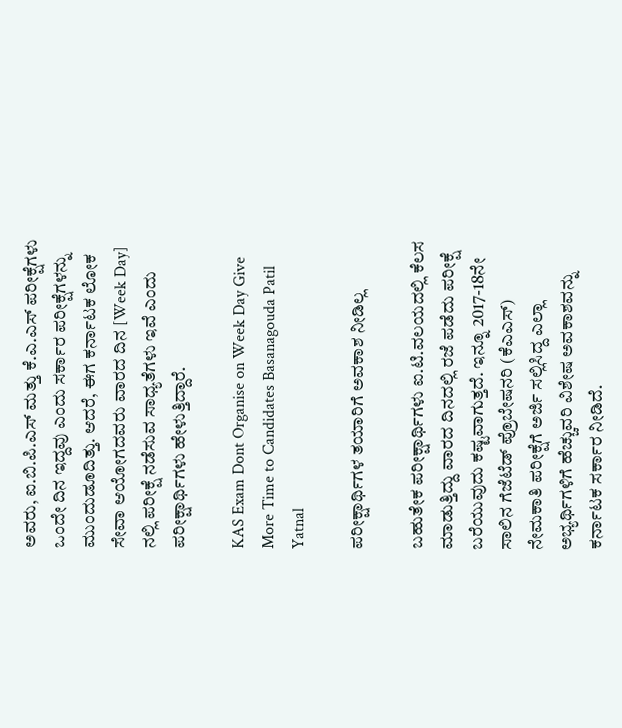ಅವರು, ಐ.ಬಿ.ಪಿ.ಎಸ್ ಮತ್ತು ಕೆ.ಎ.ಎಸ್ ಪರೀಕ್ಷೆಗಳು ಒಂದೇ ದಿನ ಇದ್ದವು ಎಂದು ಸರ್ಕಾರ ಪರೀಕ್ಷೆಗಳನ್ನು ಮುಂದುಡೂದಿತ್ತು. ಆದರೆ, ಈಗ ಕರ್ನಾಟಕ ಲೋಕ ಸೇವಾ ಆಯೋಗದವರು ವಾರದ ದಿನ [Week Day] ನಲ್ಲಿ ಪರೀಕ್ಷೆ ನಡೆಸುವ ಸಾಧ್ಯತೆಗಳು ಇವೆ ಎಂದು ಪರೀಕ್ಷಾರ್ಥಿಗಳು ಹೇಳುತ್ತಿದ್ದಾರೆ.

KAS Exam Dont Organise on Week Day Give More Time to Candidates Basanagouda Patil Yatnal

ಪರೀಕ್ಷಾರ್ಥಿಗಳ ತಯಾರಿಗೆ ಅವಕಾಶ ನೀಡಿಲ್ಲ

ಬಹುತೇಕ ಪರೀಕ್ಷಾರ್ಥಿಗಳು ಐ.ಟಿ.ವಲಯದಲ್ಲಿ ಕೆಲಸ ಮಾಡುತ್ತಿದ್ದು ವಾರದ ದಿನದಲ್ಲಿ ರಜೆ ಪಡೆದು ಪರೀಕ್ಷೆ ಬರೆಯುವುದು ಕಷ್ಟವಾಗುತ್ತದೆ. ಇನ್ನೂ 2017-18ನೇ ಸಾಲಿನ ಗೆಜೆಟೆಡ್ ಪ್ರೊಬೇಷನರಿ (ಕೆಎಎಸ್) ನೇಮಕಾತಿ ಪರೀಕ್ಷೆಗೆ ಅರ್ಜಿ ಸಲ್ಲಿಸಿದ್ದ ಎಲ್ಲಾ ಅಭ್ಯರ್ಥಿಗಳಿಗೆ ಹೆಚ್ಚುವರಿ ವಿಶೇಷ ಅವಕಾಶವನ್ನು ಕರ್ನಾಟಕ ಸರ್ಕಾರ ನೀಡಿದೆ.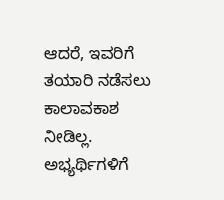ಆದರೆ, ಇವರಿಗೆ ತಯಾರಿ ನಡೆಸಲು ಕಾಲಾವಕಾಶ ನೀಡಿಲ್ಲ. ಅಭ್ಯರ್ಥಿಗಳಿಗೆ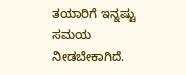ತಯಾರಿಗೆ ಇನ್ನಷ್ಟು ಸಮಯ ನೀಡಬೇಕಾಗಿದೆ.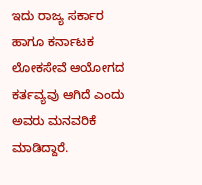ಇದು ರಾಜ್ಯ ಸರ್ಕಾರ ಹಾಗೂ ಕರ್ನಾಟಕ ಲೋಕಸೇವೆ ಆಯೋಗದ ಕರ್ತವ್ಯವು ಆಗಿದೆ ಎಂದು ಅವರು ಮನವರಿಕೆ ಮಾಡಿದ್ದಾರೆ.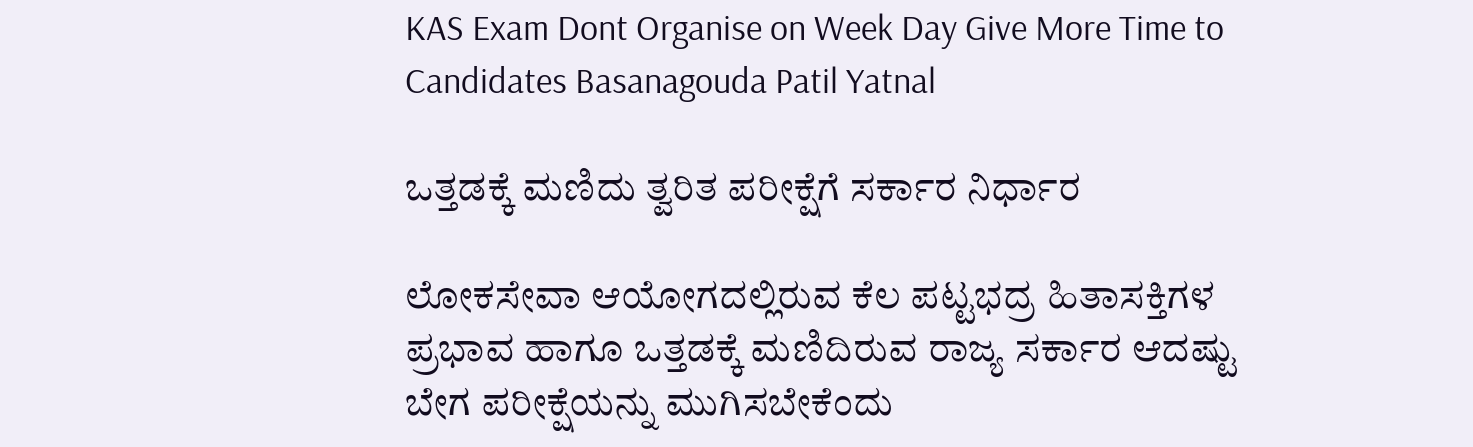KAS Exam Dont Organise on Week Day Give More Time to Candidates Basanagouda Patil Yatnal

ಒತ್ತಡಕ್ಕೆ ಮಣಿದು ತ್ವರಿತ ಪರೀಕ್ಷೆಗೆ ಸರ್ಕಾರ ನಿರ್ಧಾರ

ಲೋಕಸೇವಾ ಆಯೋಗದಲ್ಲಿರುವ ಕೆಲ ಪಟ್ಟಭದ್ರ ಹಿತಾಸಕ್ತಿಗಳ ಪ್ರಭಾವ ಹಾಗೂ ಒತ್ತಡಕ್ಕೆ ಮಣಿದಿರುವ ರಾಜ್ಯ ಸರ್ಕಾರ ಆದಷ್ಟು ಬೇಗ ಪರೀಕ್ಷೆಯನ್ನು ಮುಗಿಸಬೇಕೆಂದು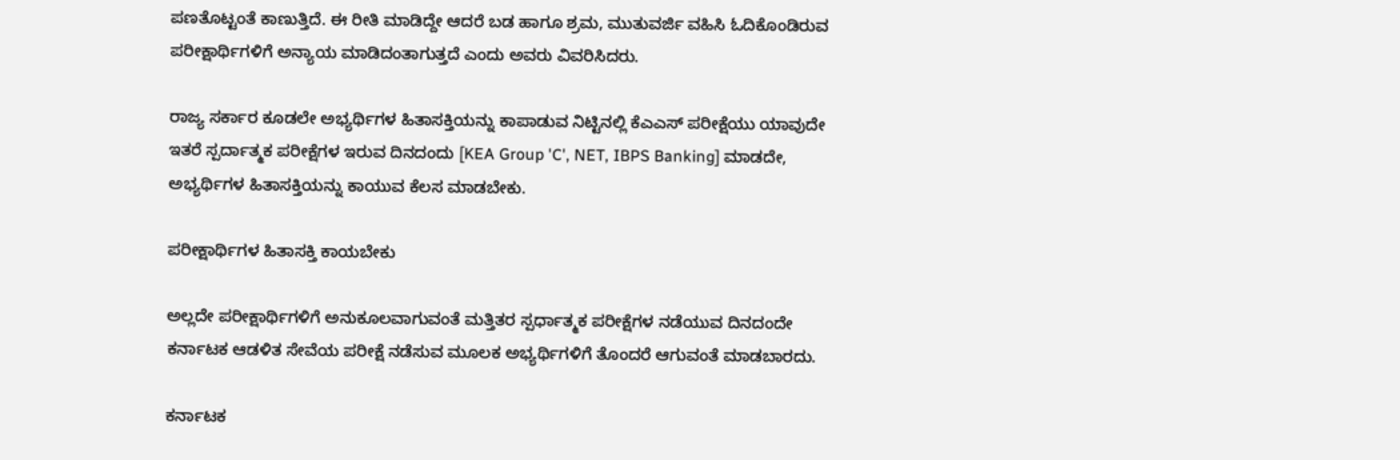ಪಣತೊಟ್ಟಂತೆ ಕಾಣುತ್ತಿದೆ. ಈ ರೀತಿ ಮಾಡಿದ್ದೇ ಆದರೆ ಬಡ ಹಾಗೂ ಶ್ರಮ, ಮುತುವರ್ಜಿ ವಹಿಸಿ ಓದಿಕೊಂಡಿರುವ ಪರೀಕ್ಷಾರ್ಥಿಗಳಿಗೆ ಅನ್ಯಾಯ ಮಾಡಿದಂತಾಗುತ್ತದೆ ಎಂದು ಅವರು ವಿವರಿಸಿದರು.

ರಾಜ್ಯ ಸರ್ಕಾರ ಕೂಡಲೇ ಅಭ್ಯರ್ಥಿಗಳ ಹಿತಾಸಕ್ತಿಯನ್ನು ಕಾಪಾಡುವ ನಿಟ್ಟಿನಲ್ಲಿ ಕೆಎಎಸ್‌ ಪರೀಕ್ಷೆಯು ಯಾವುದೇ ಇತರೆ ಸ್ಪರ್ದಾತ್ಮಕ ಪರೀಕ್ಷೆಗಳ ಇರುವ ದಿನದಂದು [KEA Group 'C', NET, IBPS Banking] ಮಾಡದೇ, ಅಭ್ಯರ್ಥಿಗಳ ಹಿತಾಸಕ್ತಿಯನ್ನು ಕಾಯುವ ಕೆಲಸ ಮಾಡಬೇಕು.

ಪರೀಕ್ಷಾರ್ಥಿಗಳ ಹಿತಾಸಕ್ತಿ ಕಾಯಬೇಕು

ಅಲ್ಲದೇ ಪರೀಕ್ಷಾರ್ಥಿಗಳಿಗೆ ಅನುಕೂಲವಾಗುವಂತೆ ಮತ್ತಿತರ ಸ್ಪರ್ಧಾತ್ಮಕ ಪರೀಕ್ಷೆಗಳ ನಡೆಯುವ ದಿನದಂದೇ ಕರ್ನಾಟಕ ಆಡಳಿತ ಸೇವೆಯ ಪರೀಕ್ಷೆ ನಡೆಸುವ ಮೂಲಕ ಅಭ್ಯರ್ಥಿಗಳಿಗೆ ತೊಂದರೆ ಆಗುವಂತೆ ಮಾಡಬಾರದು.

ಕರ್ನಾಟಕ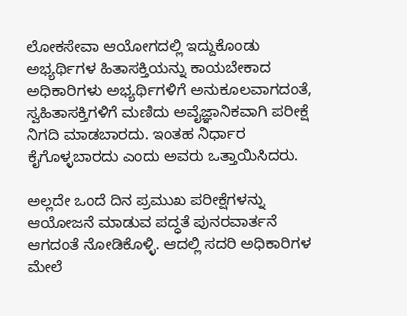ಲೋಕಸೇವಾ ಆಯೋಗದಲ್ಲಿ ಇದ್ದುಕೊಂಡು ಅಭ್ಯರ್ಥಿಗಳ ಹಿತಾಸಕ್ತಿಯನ್ನು ಕಾಯಬೇಕಾದ ಅಧಿಕಾರಿಗಳು ಅಭ್ಯರ್ಥಿಗಳಿಗೆ ಅನುಕೂಲವಾಗದಂತೆ, ಸ್ವಹಿತಾಸಕ್ತಿಗಳಿಗೆ ಮಣಿದು ಅವೈಜ್ಞಾನಿಕವಾಗಿ ಪರೀಕ್ಷೆ ನಿಗದಿ ಮಾಡಬಾರದು. ಇಂತಹ ನಿರ್ಧಾರ ಕೈಗೊಳ್ಳಬಾರದು ಎಂದು ಅವರು ಒತ್ತಾಯಿಸಿದರು.

ಅಲ್ಲದೇ ಒಂದೆ ದಿನ ಪ್ರಮುಖ ಪರೀಕ್ಷೆಗಳನ್ನು ಆಯೋಜನೆ ಮಾಡುವ ಪದ್ಧತೆ ಪುನರವಾರ್ತನೆ ಆಗದಂತೆ ನೋಡಿಕೊಳ್ಳಿ. ಆದಲ್ಲಿ ಸದರಿ ಅಧಿಕಾರಿಗಳ ಮೇಲೆ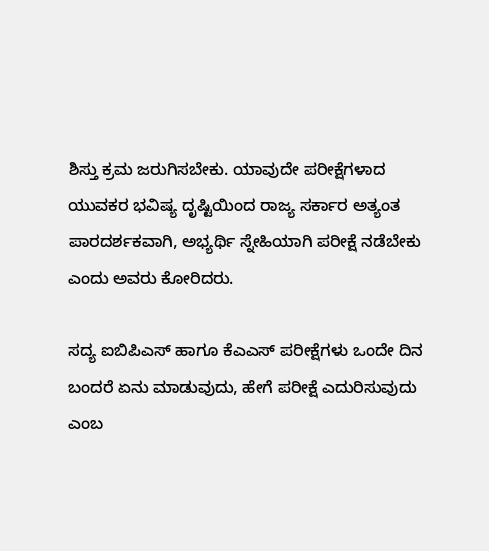ಶಿಸ್ತು ಕ್ರಮ ಜರುಗಿಸಬೇಕು. ಯಾವುದೇ ಪರೀಕ್ಷೆಗಳಾದ ಯುವಕರ ಭವಿಷ್ಯ ದೃಷ್ಟಿಯಿಂದ ರಾಜ್ಯ ಸರ್ಕಾರ ಅತ್ಯಂತ ಪಾರದರ್ಶಕವಾಗಿ, ಅಭ್ಯರ್ಥಿ ಸ್ನೇಹಿಯಾಗಿ ಪರೀಕ್ಷೆ ನಡೆಬೇಕು ಎಂದು ಅವರು ಕೋರಿದರು.

ಸದ್ಯ ಐಬಿಪಿಎಸ್ ಹಾಗೂ ಕೆಎಎಸ್ ಪರೀಕ್ಷೆಗಳು ಒಂದೇ ದಿನ ಬಂದರೆ ಏನು ಮಾಡುವುದು, ಹೇಗೆ ಪರೀಕ್ಷೆ ಎದುರಿಸುವುದು ಎಂಬ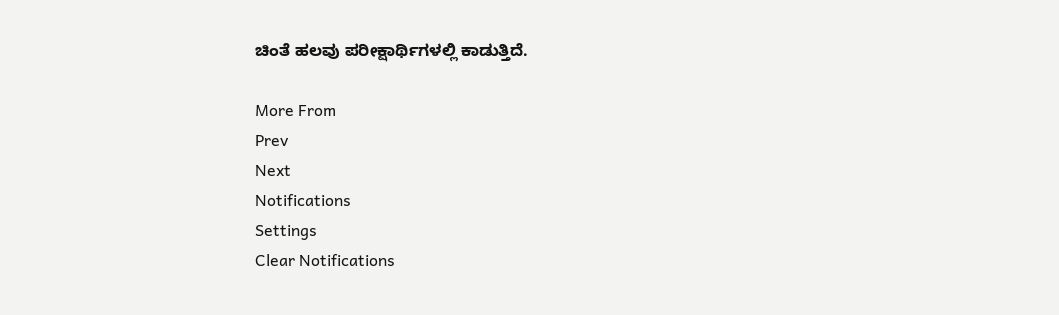ಚಿಂತೆ ಹಲವು ಪರೀಕ್ಷಾರ್ಥಿಗಳಲ್ಲಿ ಕಾಡುತ್ತಿದೆ.

More From
Prev
Next
Notifications
Settings
Clear Notifications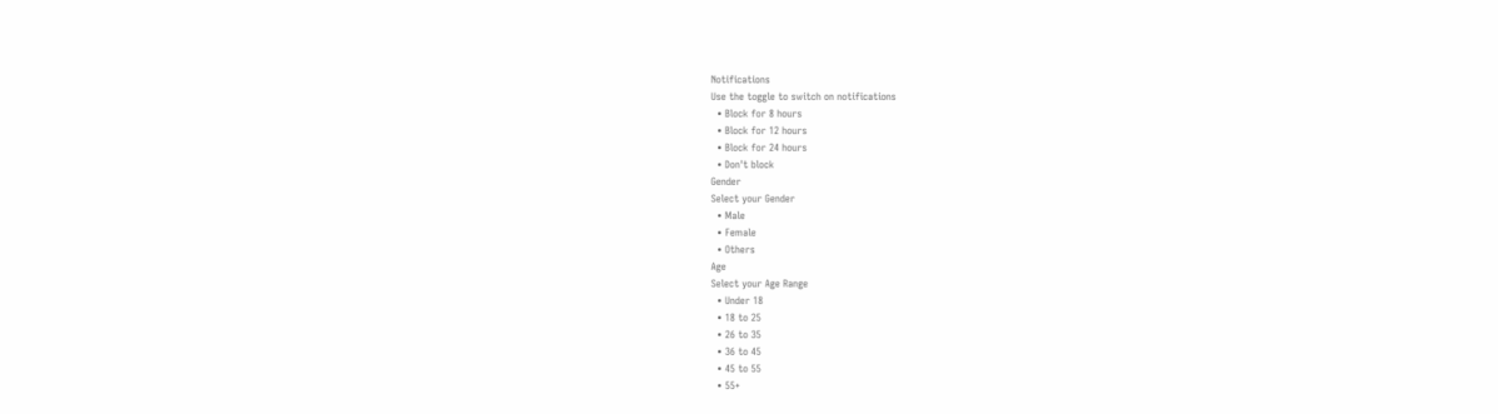Notifications
Use the toggle to switch on notifications
  • Block for 8 hours
  • Block for 12 hours
  • Block for 24 hours
  • Don't block
Gender
Select your Gender
  • Male
  • Female
  • Others
Age
Select your Age Range
  • Under 18
  • 18 to 25
  • 26 to 35
  • 36 to 45
  • 45 to 55
  • 55+